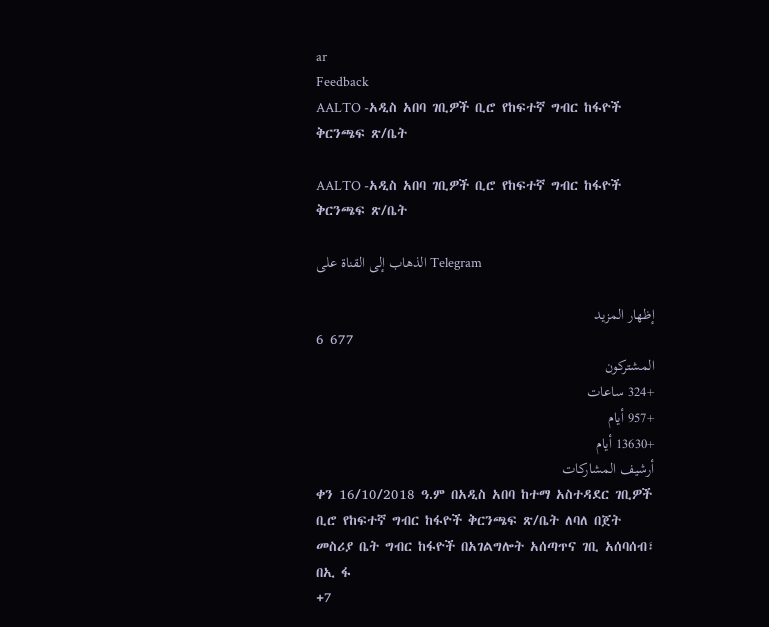ar
Feedback
AALTO -አዲስ አበባ ገቢዎች ቢሮ የከፍተኛ ግብር ከፋዮች ቅርንጫፍ ጽ/ቤት

AALTO -አዲስ አበባ ገቢዎች ቢሮ የከፍተኛ ግብር ከፋዮች ቅርንጫፍ ጽ/ቤት

الذهاب إلى القناة على Telegram

إظهار المزيد
6 677
المشتركون
+324 ساعات
+957 أيام
+13630 أيام
أرشيف المشاركات
ቀን 16/10/2018 ዓ.ም በአዲስ አበባ ከተማ አስተዳደር ገቢዎች ቢሮ የከፍተኛ ግብር ከፋዮች ቅርንጫፍ ጽ/ቤት ለባለ በጀት መስሪያ ቤት ግብር ከፋዮች በአገልግሎት አሰጣጥና ገቢ አሰባሰብ፣ በኢ ፋ
+7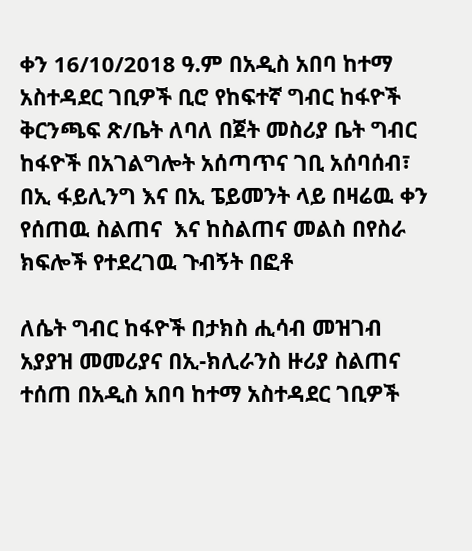ቀን 16/10/2018 ዓ.ም በአዲስ አበባ ከተማ አስተዳደር ገቢዎች ቢሮ የከፍተኛ ግብር ከፋዮች ቅርንጫፍ ጽ/ቤት ለባለ በጀት መስሪያ ቤት ግብር ከፋዮች በአገልግሎት አሰጣጥና ገቢ አሰባሰብ፣ በኢ ፋይሊንግ እና በኢ ፔይመንት ላይ በዛሬዉ ቀን የሰጠዉ ስልጠና  እና ከስልጠና መልስ በየስራ ክፍሎች የተደረገዉ ጉብኝት በፎቶ

ለሴት ግብር ከፋዮች በታክስ ሒሳብ መዝገብ አያያዝ መመሪያና በኢ-ክሊራንስ ዙሪያ ስልጠና ተሰጠ በአዲስ አበባ ከተማ አስተዳደር ገቢዎች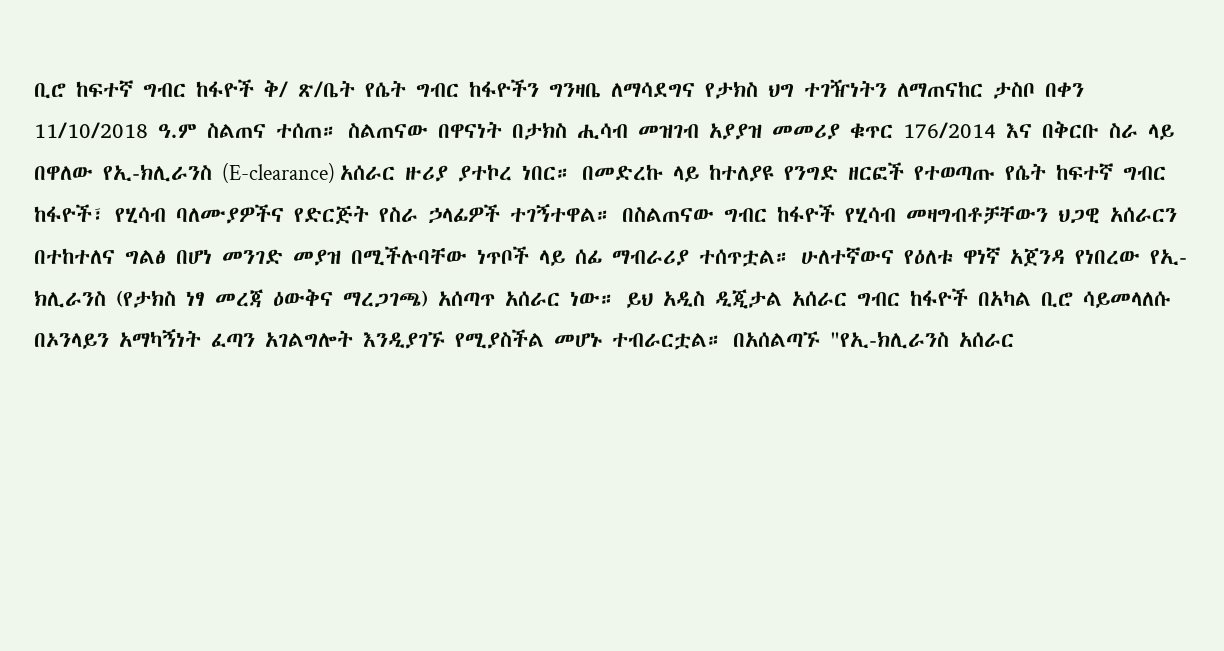ቢሮ ከፍተኛ ግብር ከፋዮች ቅ/ ጽ/ቤት የሴት ግብር ከፋዮችን ግንዛቤ ለማሳደግና የታክስ ህግ ተገዥነትን ለማጠናከር ታስቦ በቀን 11/10/2018 ዓ.ም ስልጠና ተሰጠ። ስልጠናው በዋናነት በታክስ ሒሳብ መዝገብ አያያዝ መመሪያ ቁጥር 176/2014 እና በቅርቡ ስራ ላይ በዋለው የኢ-ክሊራንስ (E-clearance) አሰራር ዙሪያ ያተኮረ ነበር። በመድረኩ ላይ ከተለያዩ የንግድ ዘርፎች የተወጣጡ የሴት ከፍተኛ ግብር ከፋዮች፣ የሂሳብ ባለሙያዎችና የድርጅት የስራ ኃላፊዎች ተገኝተዋል። በስልጠናው ግብር ከፋዮች የሂሳብ መዛግብቶቻቸውን ህጋዊ አሰራርን በተከተለና ግልፅ በሆነ መንገድ መያዝ በሚችሉባቸው ነጥቦች ላይ ሰፊ ማብራሪያ ተሰጥቷል። ሁለተኛውና የዕለቱ ዋነኛ አጀንዳ የነበረው የኢ-ክሊራንስ (የታክስ ነፃ መረጃ ዕውቅና ማረጋገጫ) አሰጣጥ አሰራር ነው። ይህ አዲስ ዲጂታል አሰራር ግብር ከፋዮች በአካል ቢሮ ሳይመላለሱ በኦንላይን አማካኝነት ፈጣን አገልግሎት እንዲያገኙ የሚያስችል መሆኑ ተብራርቷል። በአሰልጣኙ "የኢ-ክሊራንስ አሰራር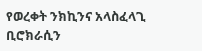የወረቀት ንክኪንና አላስፈላጊ ቢሮክራሲን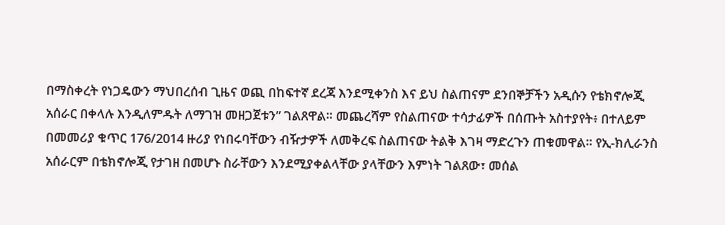በማስቀረት የነጋዴውን ማህበረሰብ ጊዜና ወጪ በከፍተኛ ደረጃ እንደሚቀንስ እና ይህ ስልጠናም ደንበኞቻችን አዲሱን የቴክኖሎጂ አሰራር በቀላሉ እንዲለምዱት ለማገዝ መዘጋጀቱን” ገልጸዋል። መጨረሻም የስልጠናው ተሳታፊዎች በሰጡት አስተያየት፥ በተለይም በመመሪያ ቁጥር 176/2014 ዙሪያ የነበሩባቸውን ብዥታዎች ለመቅረፍ ስልጠናው ትልቅ እገዛ ማድረጉን ጠቁመዋል። የኢ-ክሊራንስ አሰራርም በቴክኖሎጂ የታገዘ በመሆኑ ስራቸውን እንደሚያቀልላቸው ያላቸውን እምነት ገልጸው፣ መሰል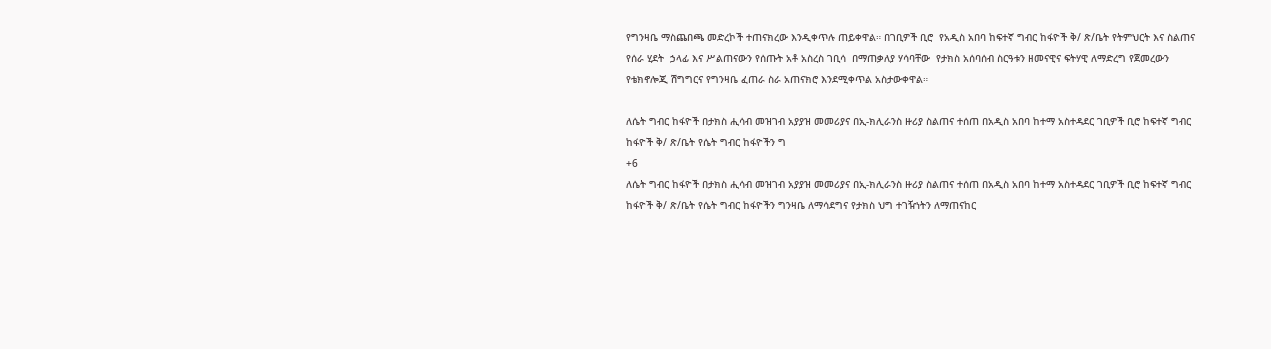የግንዛቤ ማስጨበጫ መድረኮች ተጠናክረው እንዲቀጥሉ ጠይቀዋል። በገቢዎች ቢሮ  የአዲስ አበባ ከፍተኛ ግብር ከፋዮች ቅ/ ጽ/ቤት የትምህርት እና ስልጠና የሰራ ሂደት  ኃላፊ እና ሥልጠናውን የሰጡት አቶ አስረስ ገቢሳ  በማጠቃለያ ሃሳባቸው  የታክስ አሰባሰብ ስርዓቱን ዘመናዊና ፍትሃዊ ለማድረግ የጀመረውን የቴክኖሎጂ ሽግግርና የግንዛቤ ፈጠራ ስራ አጠናክሮ እንደሚቀጥል አስታውቀዋል።

ለሴት ግብር ከፋዮች በታክስ ሒሳብ መዝገብ አያያዝ መመሪያና በኢ-ክሊራንስ ዙሪያ ስልጠና ተሰጠ በአዲስ አበባ ከተማ አስተዳደር ገቢዎች ቢሮ ከፍተኛ ግብር ከፋዮች ቅ/ ጽ/ቤት የሴት ግብር ከፋዮችን ግ
+6
ለሴት ግብር ከፋዮች በታክስ ሒሳብ መዝገብ አያያዝ መመሪያና በኢ-ክሊራንስ ዙሪያ ስልጠና ተሰጠ በአዲስ አበባ ከተማ አስተዳደር ገቢዎች ቢሮ ከፍተኛ ግብር ከፋዮች ቅ/ ጽ/ቤት የሴት ግብር ከፋዮችን ግንዛቤ ለማሳደግና የታክስ ህግ ተገዥነትን ለማጠናከር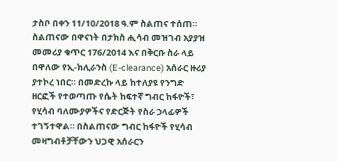ታስቦ በቀን 11/10/2018 ዓ.ም ስልጠና ተሰጠ። ስልጠናው በዋናነት በታክስ ሒሳብ መዝገብ አያያዝ መመሪያ ቁጥር 176/2014 እና በቅርቡ ስራ ላይ በዋለው የኢ-ክሊራንስ (E-clearance) አሰራር ዙሪያ ያተኮረ ነበር። በመድረኩ ላይ ከተለያዩ የንግድ ዘርፎች የተወጣጡ የሴት ከፍተኛ ግብር ከፋዮች፣ የሂሳብ ባለሙያዎችና የድርጅት የስራ ኃላፊዎች ተገኝተዋል። በስልጠናው ግብር ከፋዮች የሂሳብ መዛግብቶቻቸውን ህጋዊ አሰራርን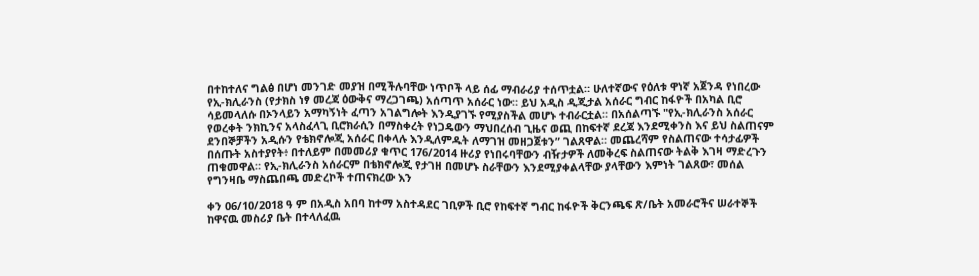በተከተለና ግልፅ በሆነ መንገድ መያዝ በሚችሉባቸው ነጥቦች ላይ ሰፊ ማብራሪያ ተሰጥቷል። ሁለተኛውና የዕለቱ ዋነኛ አጀንዳ የነበረው የኢ-ክሊራንስ (የታክስ ነፃ መረጃ ዕውቅና ማረጋገጫ) አሰጣጥ አሰራር ነው። ይህ አዲስ ዲጂታል አሰራር ግብር ከፋዮች በአካል ቢሮ ሳይመላለሱ በኦንላይን አማካኝነት ፈጣን አገልግሎት እንዲያገኙ የሚያስችል መሆኑ ተብራርቷል። በአሰልጣኙ "የኢ-ክሊራንስ አሰራር የወረቀት ንክኪንና አላስፈላጊ ቢሮክራሲን በማስቀረት የነጋዴውን ማህበረሰብ ጊዜና ወጪ በከፍተኛ ደረጃ እንደሚቀንስ እና ይህ ስልጠናም ደንበኞቻችን አዲሱን የቴክኖሎጂ አሰራር በቀላሉ እንዲለምዱት ለማገዝ መዘጋጀቱን” ገልጸዋል። መጨረሻም የስልጠናው ተሳታፊዎች በሰጡት አስተያየት፥ በተለይም በመመሪያ ቁጥር 176/2014 ዙሪያ የነበሩባቸውን ብዥታዎች ለመቅረፍ ስልጠናው ትልቅ እገዛ ማድረጉን ጠቁመዋል። የኢ-ክሊራንስ አሰራርም በቴክኖሎጂ የታገዘ በመሆኑ ስራቸውን እንደሚያቀልላቸው ያላቸውን እምነት ገልጸው፣ መሰል የግንዛቤ ማስጨበጫ መድረኮች ተጠናክረው እን

ቀን 06/10/2018 ዓ ም በአዲስ አበባ ከተማ አስተዳደር ገቢዎች ቢሮ የከፍተኛ ግብር ከፋዮች ቅርንጫፍ ጽ/ቤት አመራሮችና ሠራተኞች ከዋናዉ መስሪያ ቤት በተላለፈዉ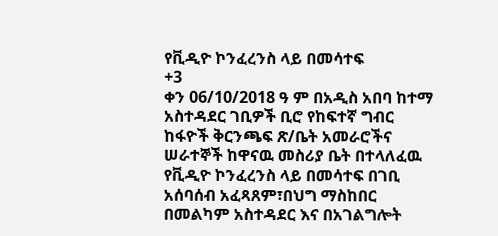የቪዲዮ ኮንፈረንስ ላይ በመሳተፍ
+3
ቀን 06/10/2018 ዓ ም በአዲስ አበባ ከተማ አስተዳደር ገቢዎች ቢሮ የከፍተኛ ግብር ከፋዮች ቅርንጫፍ ጽ/ቤት አመራሮችና ሠራተኞች ከዋናዉ መስሪያ ቤት በተላለፈዉ የቪዲዮ ኮንፈረንስ ላይ በመሳተፍ በገቢ አሰባሰብ አፈጻጸም፣በህግ ማስከበር በመልካም አስተዳደር እና በአገልግሎት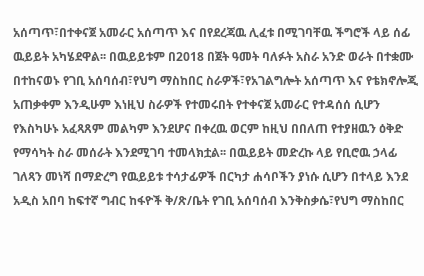አሰጣጥ፣በተቀናጀ አመራር አሰጣጥ እና በየደረጃዉ ሊፈቱ በሚገባቸዉ ችግሮች ላይ ሰፊ ዉይይት አካሄደዋል፡፡ በዉይይቱም በ2018 በጀት ዓመት ባለፉት አስራ አንድ ወራት በተቋሙ በተከናወኑ የገቢ አሰባሰብ፣የህግ ማስከበር ስራዎች፣የአገልግሎት አሰጣጥ እና የቴክኖሎጂ አጠቃቀም እንዲሁም እነዚህ ስራዎች የተመሩበት የተቀናጀ አመራር የተዳሰሰ ሲሆን የእስካሁኑ አፈጻጸም መልካም እንደሆና በቀረዉ ወርም ከዚህ በበለጠ የተያዘዉን ዕቅድ የማሳካት ስራ መሰራት እንደሚገባ ተመላክቷል፡፡ በዉይይት መድረኩ ላይ የቢሮዉ ኃላፊ ገለጻን መነሻ በማድረግ የዉይይቱ ተሳታፊዎች በርካታ ሐሳቦችን ያነሱ ሲሆን በተላይ እንደ አዲስ አበባ ከፍተኛ ግብር ከፋዮች ቅ/ጽ/ቤት የገቢ አሰባሰብ እንቅስቃሴ፣የህግ ማስከበር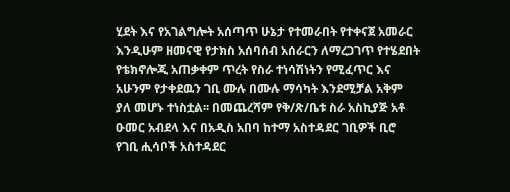ሂደት እና የአገልግሎት አሰጣጥ ሁኔታ የተመራበት የተቀናጀ አመራር እንዲሁም ዘመናዊ የታክስ አሰባሰብ አሰራርን ለማረጋገጥ የተሄደበት የቴክኖሎጂ አጠቃቀም ጥረት የስራ ተነሳሽነትን የሚፈጥር እና አሁንም የታቀደዉን ገቢ ሙሉ በሙሉ ማሳካት እንደሚቻል አቅም ያለ መሆኑ ተነስቷል፡፡ በመጨረሻም የቅ/ጽ/ቤቱ ስራ አስኪያጅ አቶ ዑመር አብደላ እና በአዲስ አበባ ከተማ አስተዳደር ገቢዎች ቢሮ የገቢ ሒሳቦች አስተዳደር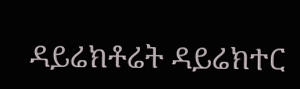ዳይሬክቶሬት ዳይሬክተር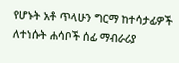የሆኑት አቶ ጥላሁን ግርማ ከተሳታፊዎች ለተነሱት ሐሳቦች ሰፊ ማብራሪያ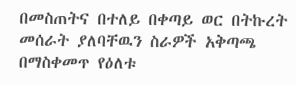በመስጠትና በተለይ በቀጣይ ወር በትኩረት መሰራት ያለባቸዉን ስራዎች አቅጣጫ በማስቀመጥ የዕለቱ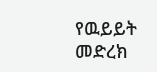የዉይይት መድረክ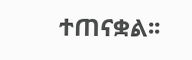ተጠናቋል፡፡